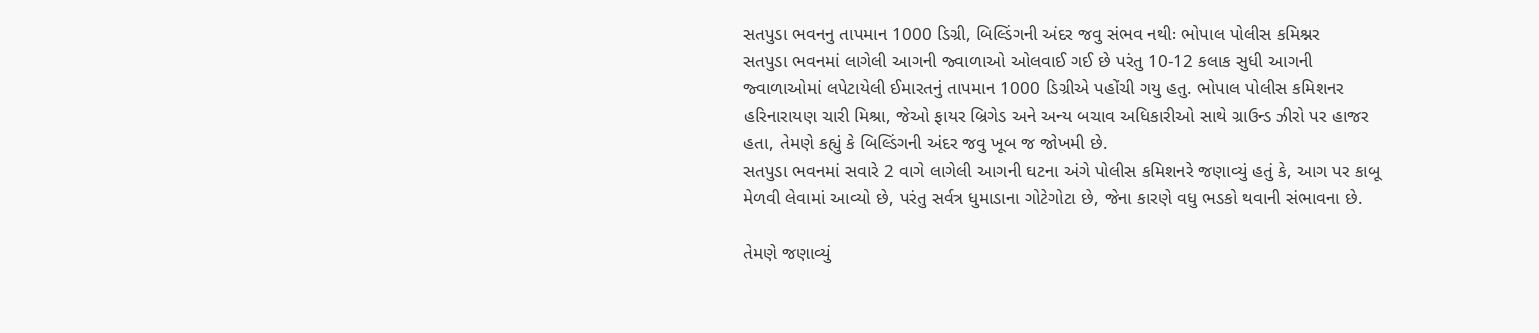સતપુડા ભવનનુ તાપમાન 1000 ડિગ્રી, બિલ્ડિંગની અંદર જવુ સંભવ નથીઃ ભોપાલ પોલીસ કમિશ્નર
સતપુડા ભવનમાં લાગેલી આગની જ્વાળાઓ ઓલવાઈ ગઈ છે પરંતુ 10-12 કલાક સુધી આગની જ્વાળાઓમાં લપેટાયેલી ઈમારતનું તાપમાન 1000 ડિગ્રીએ પહોંચી ગયુ હતુ. ભોપાલ પોલીસ કમિશનર હરિનારાયણ ચારી મિશ્રા, જેઓ ફાયર બ્રિગેડ અને અન્ય બચાવ અધિકારીઓ સાથે ગ્રાઉન્ડ ઝીરો પર હાજર હતા, તેમણે કહ્યું કે બિલ્ડિંગની અંદર જવુ ખૂબ જ જોખમી છે.
સતપુડા ભવનમાં સવારે 2 વાગે લાગેલી આગની ઘટના અંગે પોલીસ કમિશનરે જણાવ્યું હતું કે, આગ પર કાબૂ મેળવી લેવામાં આવ્યો છે, પરંતુ સર્વત્ર ધુમાડાના ગોટેગોટા છે, જેના કારણે વધુ ભડકો થવાની સંભાવના છે.

તેમણે જણાવ્યું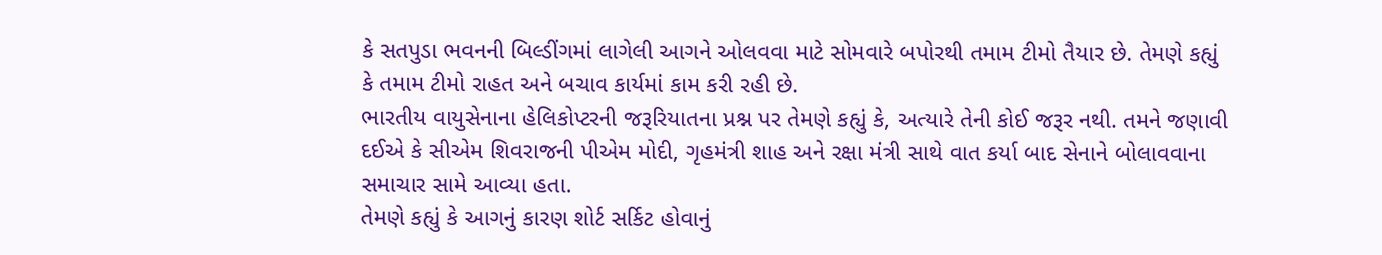કે સતપુડા ભવનની બિલ્ડીંગમાં લાગેલી આગને ઓલવવા માટે સોમવારે બપોરથી તમામ ટીમો તૈયાર છે. તેમણે કહ્યું કે તમામ ટીમો રાહત અને બચાવ કાર્યમાં કામ કરી રહી છે.
ભારતીય વાયુસેનાના હેલિકોપ્ટરની જરૂરિયાતના પ્રશ્ન પર તેમણે કહ્યું કે, અત્યારે તેની કોઈ જરૂર નથી. તમને જણાવી દઈએ કે સીએમ શિવરાજની પીએમ મોદી, ગૃહમંત્રી શાહ અને રક્ષા મંત્રી સાથે વાત કર્યા બાદ સેનાને બોલાવવાના સમાચાર સામે આવ્યા હતા.
તેમણે કહ્યું કે આગનું કારણ શોર્ટ સર્કિટ હોવાનું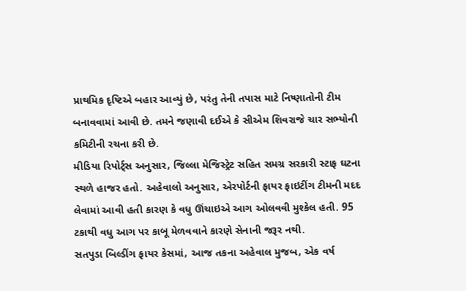પ્રાથમિક દૃષ્ટિએ બહાર આવ્યું છે, પરંતુ તેની તપાસ માટે નિષ્ણાતોની ટીમ બનાવવામાં આવી છે. તમને જણાવી દઈએ કે સીએમ શિવરાજે ચાર સભ્યોની કમિટીની રચના કરી છે.
મીડિયા રિપોર્ટ્સ અનુસાર, જિલ્લા મેજિસ્ટ્રેટ સહિત સમગ્ર સરકારી સ્ટાફ ઘટના સ્થળે હાજર હતો. અહેવાલો અનુસાર, એરપોર્ટની ફાયર ફાઇટીંગ ટીમની મદદ લેવામાં આવી હતી કારણ કે વધુ ઊંચાઇએ આગ ઓલવવી મુશ્કેલ હતી. 95 ટકાથી વધુ આગ પર કાબૂ મેળવવાને કારણે સેનાની જરૂર નથી.
સતપુડા બિલ્ડીંગ ફાયર કેસમાં, આજ તકના અહેવાલ મુજબ, એક વર્ષ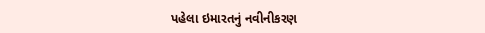પહેલા ઇમારતનું નવીનીકરણ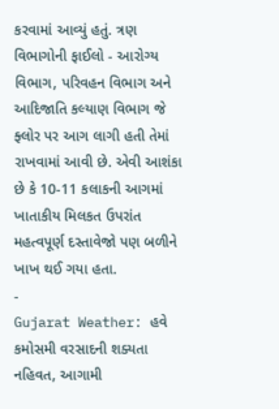કરવામાં આવ્યું હતું. ત્રણ વિભાગોની ફાઈલો - આરોગ્ય વિભાગ, પરિવહન વિભાગ અને આદિજાતિ કલ્યાણ વિભાગ જે ફ્લોર પર આગ લાગી હતી તેમાં રાખવામાં આવી છે. એવી આશંકા છે કે 10-11 કલાકની આગમાં ખાતાકીય મિલકત ઉપરાંત મહત્વપૂર્ણ દસ્તાવેજો પણ બળીને ખાખ થઈ ગયા હતા.
-
Gujarat Weather: હવે કમોસમી વરસાદની શક્યતા નહિવત, આગામી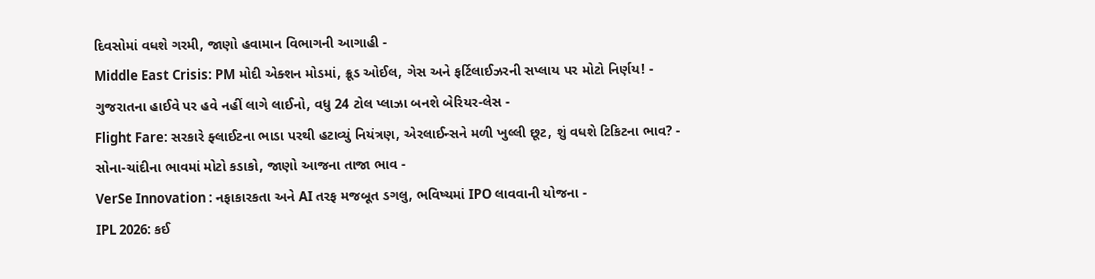દિવસોમાં વધશે ગરમી, જાણો હવામાન વિભાગની આગાહી -
Middle East Crisis: PM મોદી એક્શન મોડમાં, ક્રૂડ ઓઈલ, ગેસ અને ફર્ટિલાઈઝરની સપ્લાય પર મોટો નિર્ણય! -
ગુજરાતના હાઈવે પર હવે નહીં લાગે લાઈનો, વધુ 24 ટોલ પ્લાઝા બનશે બેરિયર-લેસ -
Flight Fare: સરકારે ફ્લાઈટના ભાડા પરથી હટાવ્યું નિયંત્રણ, એરલાઈન્સને મળી ખુલ્લી છૂટ, શું વધશે ટિકિટના ભાવ? -
સોના-ચાંદીના ભાવમાં મોટો કડાકો, જાણો આજના તાજા ભાવ -
VerSe Innovation : નફાકારકતા અને AI તરફ મજબૂત ડગલુ, ભવિષ્યમાં IPO લાવવાની યોજના -
IPL 2026: કઈ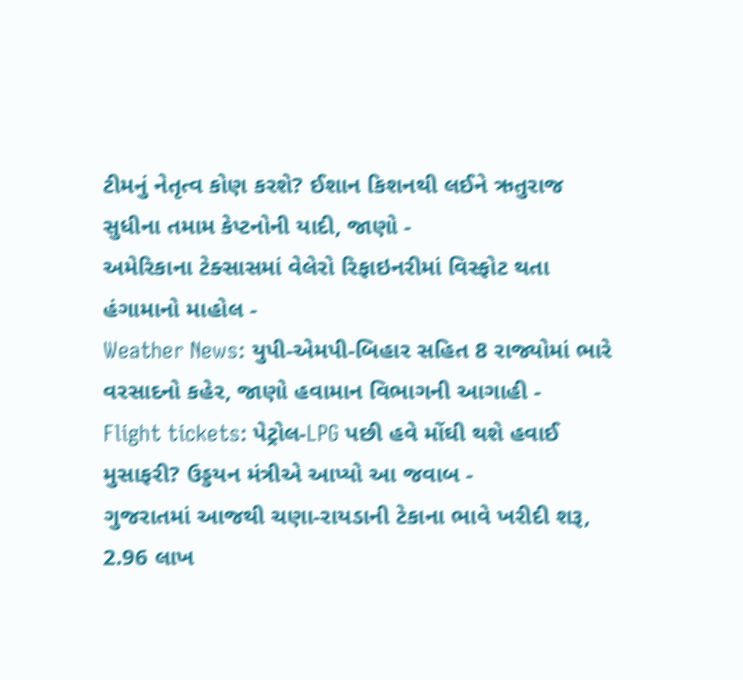ટીમનું નેતૃત્વ કોણ કરશે? ઈશાન કિશનથી લઈને ઋતુરાજ સુધીના તમામ કેપ્ટનોની યાદી, જાણો -
અમેરિકાના ટેક્સાસમાં વેલેરો રિફાઇનરીમાં વિસ્ફોટ થતા હંગામાનો માહોલ -
Weather News: યુપી-એમપી-બિહાર સહિત 8 રાજ્યોમાં ભારે વરસાદનો કહેર, જાણો હવામાન વિભાગની આગાહી -
Flight tickets: પેટ્રોલ-LPG પછી હવે મોંઘી થશે હવાઈ મુસાફરી? ઉડ્ડયન મંત્રીએ આપ્યો આ જવાબ -
ગુજરાતમાં આજથી ચણા-રાયડાની ટેકાના ભાવે ખરીદી શરૂ, 2.96 લાખ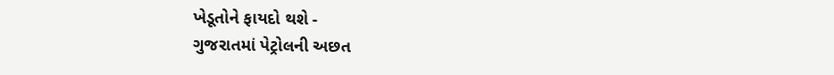ખેડૂતોને ફાયદો થશે -
ગુજરાતમાં પેટ્રોલની અછત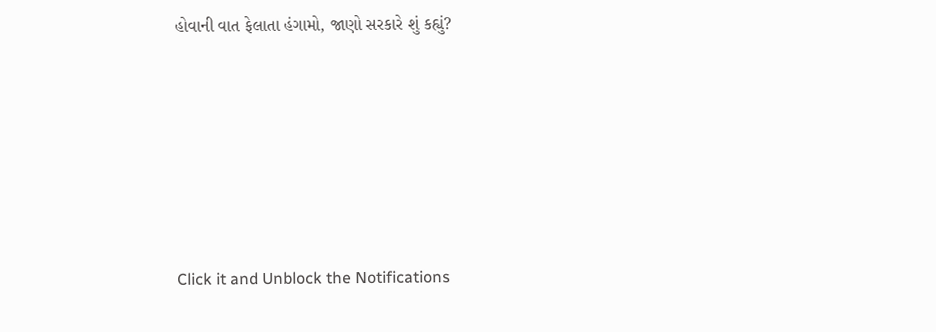હોવાની વાત ફેલાતા હંગામો, જાણો સરકારે શું કહ્યું?










Click it and Unblock the Notifications